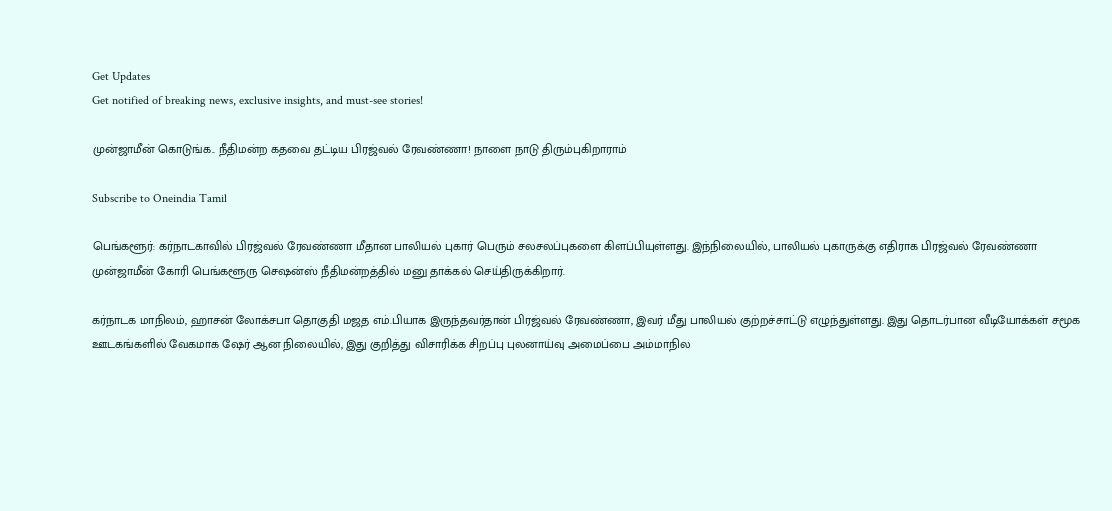Get Updates
Get notified of breaking news, exclusive insights, and must-see stories!

முன்ஜாமீன் கொடுங்க.. நீதிமன்ற கதவை தட்டிய பிரஜ்வல் ரேவண்ணா! நாளை நாடு திரும்புகிறாராம்

Subscribe to Oneindia Tamil

பெங்களூர்: கர்நாடகாவில் பிரஜ்வல் ரேவண்ணா மீதான பாலியல் புகார் பெரும் சலசலப்புகளை கிளப்பியுள்ளது. இந்நிலையில், பாலியல் புகாருக்கு எதிராக பிரஜ்வல் ரேவண்ணா முன்ஜாமீன் கோரி பெங்களூரு செஷன்ஸ் நீதிமன்றத்தில் மனு தாக்கல் செய்திருக்கிறார்.

கர்நாடக மாநிலம், ஹாசன் லோக்சபா தொகுதி மஜத எம்.பியாக இருந்தவர்தான் பிரஜ்வல் ரேவண்ணா, இவர் மீது பாலியல் குற்றச்சாட்டு எழுந்துள்ளது. இது தொடர்பான வீடியோக்கள் சமூக ஊடகங்களில் வேகமாக ஷேர் ஆன நிலையில், இது குறித்து விசாரிக்க சிறப்பு புலனாய்வு அமைப்பை அம்மாநில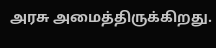அரசு அமைத்திருக்கிறது.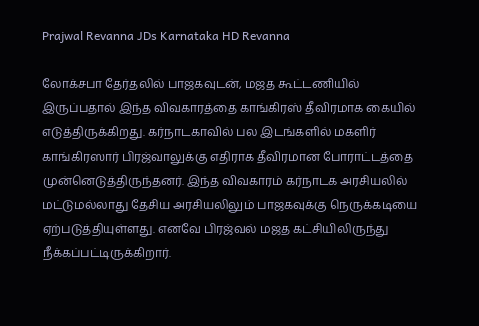Prajwal Revanna JDs Karnataka HD Revanna

லோக்சபா தேர்தலில் பாஜகவுடன், மஜத கூட்டணியில் இருப்பதால் இந்த விவகாரத்தை காங்கிரஸ் தீவிரமாக கையில் எடுத்திருக்கிறது. கர்நாடகாவில் பல இடங்களில் மகளிர் காங்கிரஸார் பிரஜ்வாலுக்கு எதிராக தீவிரமான போராட்டத்தை முன்னெடுத்திருந்தனர். இந்த விவகாரம் கர்நாடக அரசியலில் மட்டுமல்லாது தேசிய அரசியலிலும் பாஜகவுக்கு நெருக்கடியை ஏற்படுத்தியுள்ளது. எனவே பிரஜ்வல் மஜத கட்சியிலிருந்து நீக்கப்பட்டிருக்கிறார்.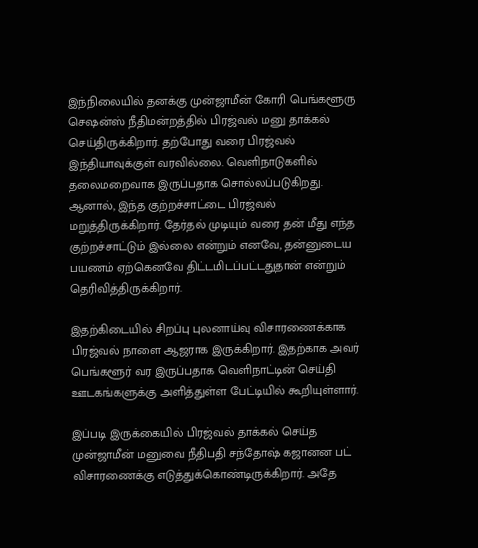இந்நிலையில் தனக்கு முன்ஜாமீன் கோரி பெங்களூரு செஷன்ஸ் நீதிமன்றத்தில் பிரஜ்வல் மனு தாக்கல் செய்திருக்கிறார். தற்போது வரை பிரஜ்வல் இந்தியாவுக்குள் வரவில்லை. வெளிநாடுகளில் தலைமறைவாக இருப்பதாக சொல்லப்படுகிறது. ஆனால், இந்த குற்றச்சாட்டை பிரஜ்வல் மறுத்திருக்கிறார். தேர்தல் முடியும் வரை தன் மீது எந்த குற்றச்சாட்டும் இல்லை என்றும் எனவே, தன்னுடைய பயணம் ஏற்கெனவே திட்டமிடப்பட்டதுதான் என்றும் தெரிவித்திருக்கிறார்.

இதற்கிடையில் சிறப்பு புலனாய்வு விசாரணைக்காக பிரஜ்வல் நாளை ஆஜராக இருக்கிறார். இதற்காக அவர் பெங்களூர் வர இருப்பதாக வெளிநாட்டின் செய்தி ஊடகங்களுக்கு அளித்துள்ள பேட்டியில் கூறியுள்ளார்.

இப்படி இருக்கையில் பிரஜ்வல் தாக்கல் செய்த முன்ஜாமீன் மனுவை நீதிபதி சந்தோஷ் கஜானன பட் விசாரணைக்கு எடுத்துக்கொண்டிருக்கிறார். அதே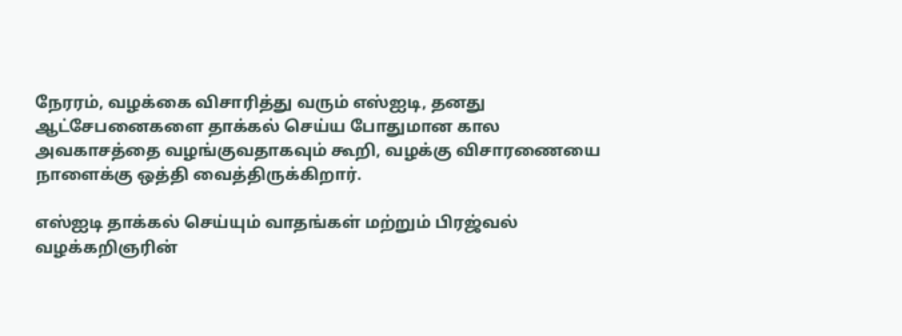நேரரம், வழக்கை விசாரித்து வரும் எஸ்ஐடி, தனது ஆட்சேபனைகளை தாக்கல் செய்ய போதுமான கால அவகாசத்தை வழங்குவதாகவும் கூறி, வழக்கு விசாரணையை நாளைக்கு ஒத்தி வைத்திருக்கிறார்.

எஸ்ஐடி தாக்கல் செய்யும் வாதங்கள் மற்றும் பிரஜ்வல் வழக்கறிஞரின்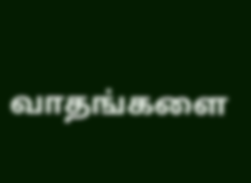வாதங்களை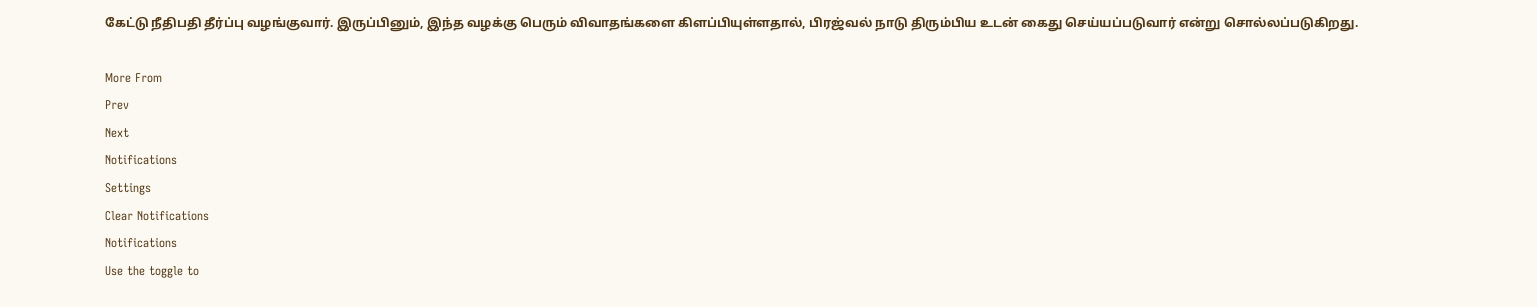கேட்டு நீதிபதி தீர்ப்பு வழங்குவார். இருப்பினும், இந்த வழக்கு பெரும் விவாதங்களை கிளப்பியுள்ளதால், பிரஜ்வல் நாடு திரும்பிய உடன் கைது செய்யப்படுவார் என்று சொல்லப்படுகிறது.

More From
Prev
Next
Notifications
Settings
Clear Notifications
Notifications
Use the toggle to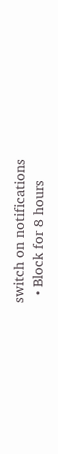switch on notifications
  • Block for 8 hours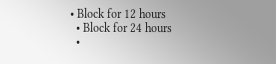• Block for 12 hours
  • Block for 24 hours
  •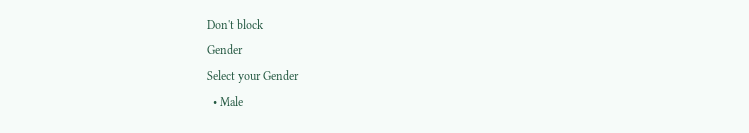Don't block
Gender
Select your Gender
  • Male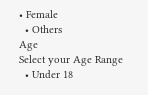• Female
  • Others
Age
Select your Age Range
  • Under 18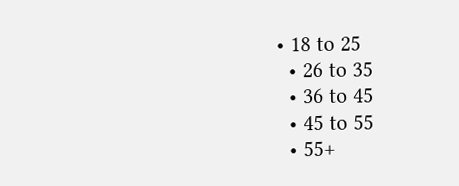• 18 to 25
  • 26 to 35
  • 36 to 45
  • 45 to 55
  • 55+